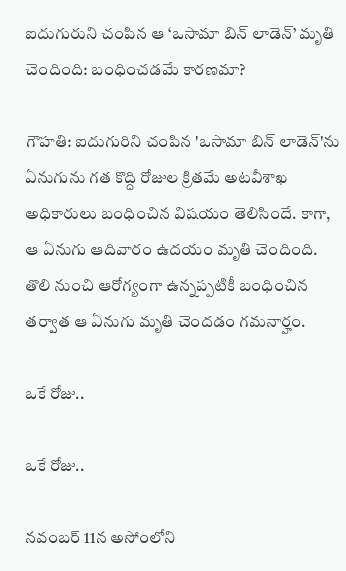ఐదుగురుని చంపిన ఆ ‘ఒసామా బిన్ లాడెన్’ మృతి చెందింది: బంధించడమే కారణమా?

గౌహతి: ఐదుగురిని చంపిన 'ఒసామా బిన్ లాడెన్'ను ఏనుగును గత కొద్ది రోజుల క్రితమే అటవీశాఖ అధికారులు బంధించిన విషయం తెలిసిందే. కాగా, ఆ ఏనుగు ఆదివారం ఉదయం మృతి చెందింది. తొలి నుంచి ఆరోగ్యంగా ఉన్నప్పటికీ బంధించిన తర్వాత ఆ ఏనుగు మృతి చెందడం గమనార్హం.

ఒకే రోజు..

ఒకే రోజు..

నవంబర్ 11న అసోంలోని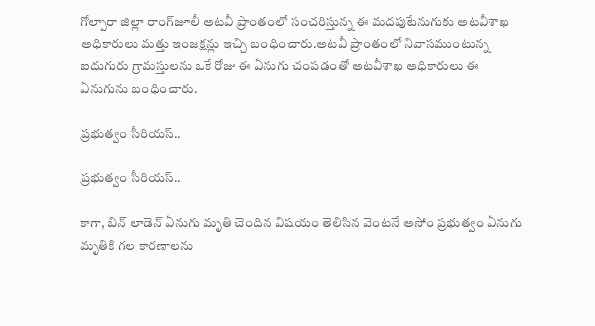గోల్పారా జిల్లా రాంగ్‌జూలీ అటవీ ప్రాంతంలో సంచరిస్తున్న ఈ మదపుటేనుగుకు అటవీశాఖ అధికారులు మత్తు ఇంజక్షన్లు ఇచ్చి బంధించారు.అటవీ ప్రాంతంలో నివాసముంటున్న ఐదుగురు గ్రామస్తులను ఒకే రోజు ఈ ఏనుగు చంపడంతో అటవీశాఖ అధికారులు ఈ ఏనుగును బంధించారు.

ప్రభుత్వం సీరియస్..

ప్రభుత్వం సీరియస్..

కాగా, బిన్ లాడెన్ ఏనుగు మృతి చెందిన విషయం తెలిసిన వెంటనే అసోం ప్రభుత్వం ఏనుగు మృతికి గల కారణాలను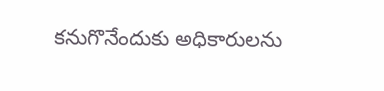కనుగొనేందుకు అధికారులను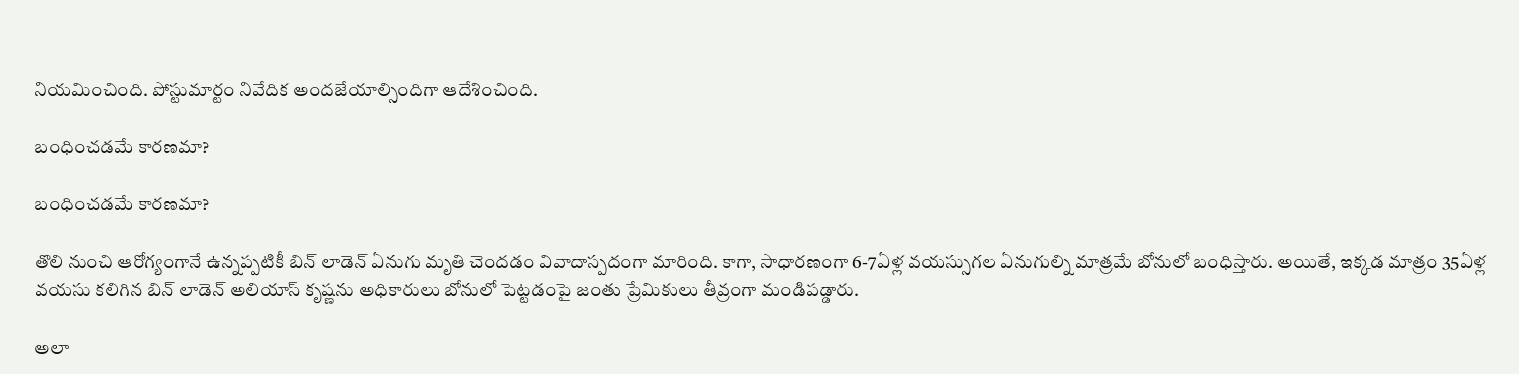నియమించింది. పోస్టుమార్టం నివేదిక అందజేయాల్సిందిగా ఆదేశించింది.

బంధించడమే కారణమా?

బంధించడమే కారణమా?

తొలి నుంచి ఆరోగ్యంగానే ఉన్నప్పటికీ బిన్ లాడెన్ ఏనుగు మృతి చెందడం వివాదాస్పదంగా మారింది. కాగా, సాధారణంగా 6-7ఏళ్ల వయస్సుగల ఏనుగుల్ని మాత్రమే బోనులో బంధిస్తారు. అయితే, ఇక్కడ మాత్రం 35ఏళ్ల వయసు కలిగిన బిన్ లాడెన్‌ అలియాస్ కృష్ణను అధికారులు బోనులో పెట్టడంపై జంతు ప్రేమికులు తీవ్రంగా మండిపడ్డారు.

అలా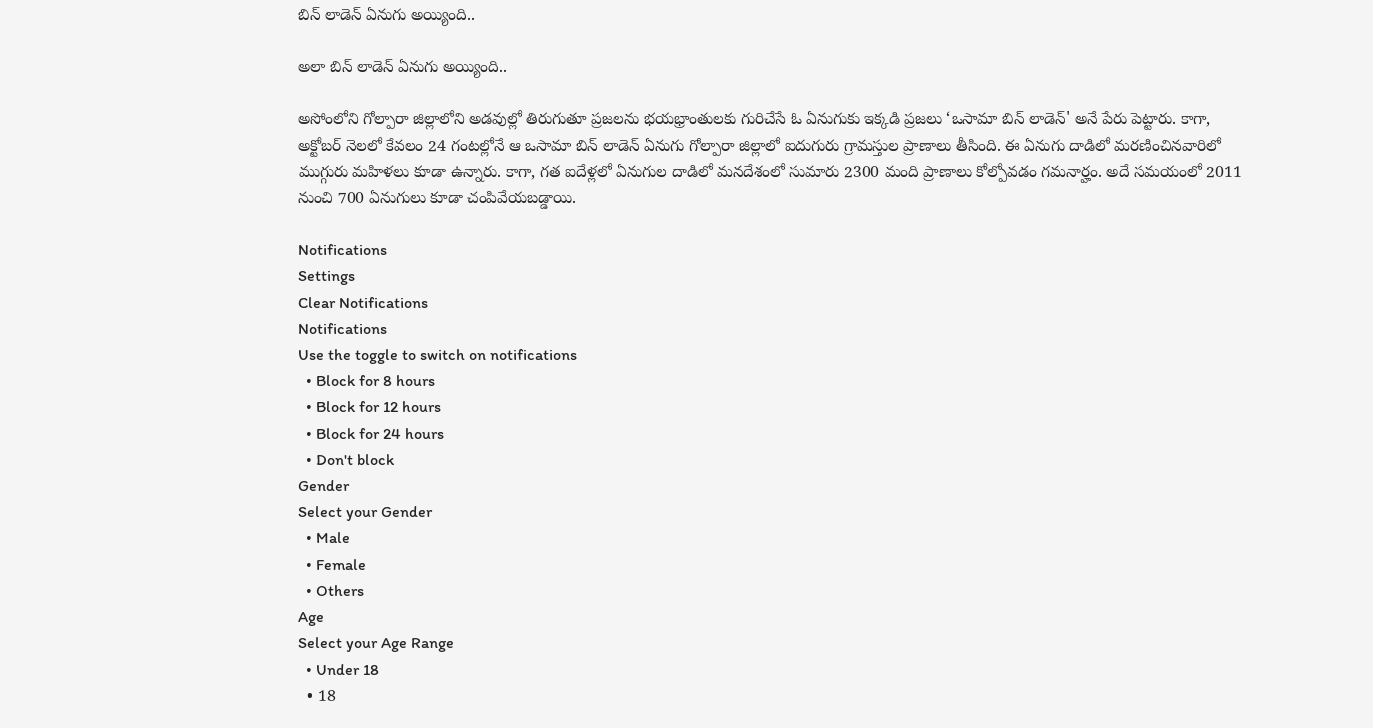బిన్ లాడెన్ ఏనుగు అయ్యింది..

అలా బిన్ లాడెన్ ఏనుగు అయ్యింది..

అసోంలోని గోల్పారా జిల్లాలోని అడవుల్లో తిరుగుతూ ప్రజలను భయభ్రాంతులకు గురిచేసే ఓ ఏనుగుకు ఇక్కడి ప్రజలు ‘ఒసామా బిన్ లాడెన్' అనే పేరు పెట్టారు. కాగా, అక్టోబర్ నెలలో కేవలం 24 గంటల్లోనే ఆ ఒసామా బిన్ లాడెన్ ఏనుగు గోల్పారా జిల్లాలో ఐదుగురు గ్రామస్తుల ప్రాణాలు తీసింది. ఈ ఏనుగు దాడిలో మరణించినవారిలో ముగ్గురు మహిళలు కూడా ఉన్నారు. కాగా, గత ఐదేళ్లలో ఏనుగుల దాడిలో మనదేశంలో సుమారు 2300 మంది ప్రాణాలు కోల్పోవడం గమనార్హం. అదే సమయంలో 2011 నుంచి 700 ఏనుగులు కూడా చంపివేయబడ్డాయి.

Notifications
Settings
Clear Notifications
Notifications
Use the toggle to switch on notifications
  • Block for 8 hours
  • Block for 12 hours
  • Block for 24 hours
  • Don't block
Gender
Select your Gender
  • Male
  • Female
  • Others
Age
Select your Age Range
  • Under 18
  • 18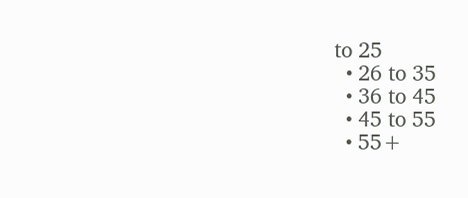to 25
  • 26 to 35
  • 36 to 45
  • 45 to 55
  • 55+